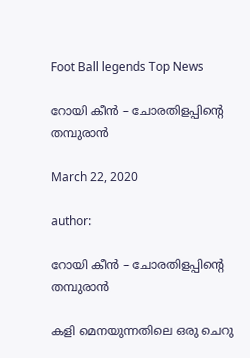Foot Ball legends Top News

റോയി കീൻ – ചോരതിളപ്പിന്റെ തമ്പുരാൻ

March 22, 2020

author:

റോയി കീൻ – ചോരതിളപ്പിന്റെ തമ്പുരാൻ

കളി മെനയുന്നതിലെ ഒരു ചെറു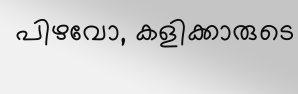പിഴവോ, കളിക്കാരുടെ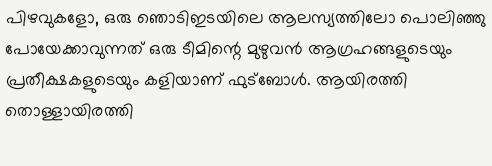പിഴവുകളോ, ഒരു ഞൊടിഇടയിലെ ആലസ്യത്തിലോ പൊലിഞ്ഞു പോയേക്കാവുന്നത് ഒരു ടീമിന്റെ മുഴുവൻ ആഗ്രഹങ്ങളുടെയും പ്രതീക്ഷകളുടെയും കളിയാണ് ഫുട്ബോൾ. ആയിരത്തി തൊള്ളായിരത്തി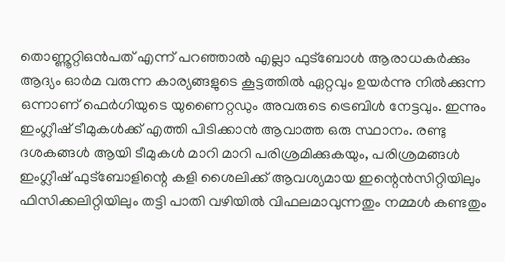തൊണ്ണൂറ്റിഒൻപത് എന്ന് പറഞ്ഞാൽ എല്ലാ ഫുട്ബോൾ ആരാധകർക്കും ആദ്യം ഓർമ വരുന്ന കാര്യങ്ങളുടെ കൂട്ടത്തിൽ ഏറ്റവും ഉയർന്നു നിൽക്കുന്ന ഒന്നാണ് ഫെർഗിയുടെ യുണൈറ്റഡും അവരുടെ ട്രെബിൾ നേട്ടവും. ഇന്നും ഇംഗ്ലീഷ് ടീമുകൾക്ക് എത്തി പിടിക്കാൻ ആവാത്ത ഒരു സ്ഥാനം. രണ്ടു ദശകങ്ങൾ ആയി ടീമുകൾ മാറി മാറി പരിശ്രമിക്കുകയും, പരിശ്രമങ്ങൾ ഇംഗ്ലീഷ് ഫുട്ബോളിന്റെ കളി ശൈലിക്ക് ആവശ്യമായ ഇന്റെൻസിറ്റിയിലും ഫിസിക്കലിറ്റിയിലും തട്ടി പാതി വഴിയിൽ വിഫലമാവുന്നതും നമ്മൾ കണ്ടതും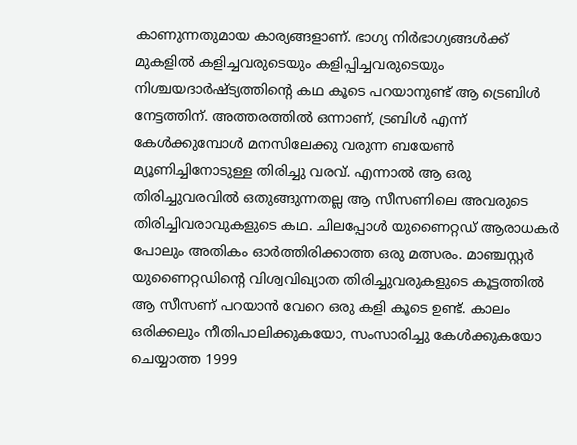കാണുന്നതുമായ കാര്യങ്ങളാണ്. ഭാഗ്യ നിർഭാഗ്യങ്ങൾക്ക് മുകളിൽ കളിച്ചവരുടെയും കളിപ്പിച്ചവരുടെയും നിശ്ചയദാർഷ്ട്യത്തിന്റെ കഥ കൂടെ പറയാനുണ്ട് ആ ട്രെബിൾ നേട്ടത്തിന്. അത്തരത്തിൽ ഒന്നാണ്, ട്രബിൾ എന്ന് കേൾക്കുമ്പോൾ മനസിലേക്കു വരുന്ന ബയേൺ മ്യൂണിച്ചിനോടുള്ള തിരിച്ചു വരവ്. എന്നാൽ ആ ഒരു തിരിച്ചുവരവിൽ ഒതുങ്ങുന്നതല്ല ആ സീസണിലെ അവരുടെ തിരിച്ചിവരാവുകളുടെ കഥ. ചിലപ്പോൾ യുണൈറ്റഡ് ആരാധകർ പോലും അതികം ഓർത്തിരിക്കാത്ത ഒരു മത്സരം. മാഞ്ചസ്റ്റർ യുണൈറ്റഡിന്റെ വിശ്വവിഖ്യാത തിരിച്ചുവരുകളുടെ കൂട്ടത്തിൽ ആ സീസണ് പറയാൻ വേറെ ഒരു കളി കൂടെ ഉണ്ട്. കാലം ഒരിക്കലും നീതിപാലിക്കുകയോ, സംസാരിച്ചു കേൾക്കുകയോ ചെയ്യാത്ത 1999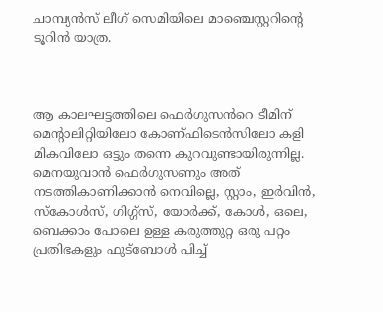ചാമ്പ്യൻസ് ലീഗ് സെമിയിലെ മാഞ്ചെസ്റ്ററിന്റെ ടൂറിൻ യാത്ര.



ആ കാലഘട്ടത്തിലെ ഫെർഗുസൻറെ ടീമിന് മെന്റാലിറ്റിയിലോ കോണ്ഫിടെൻസിലോ കളി മികവിലോ ഒട്ടും തന്നെ കുറവുണ്ടായിരുന്നില്ല. മെനയുവാൻ ഫെർഗുസണും അത് നടത്തികാണിക്കാൻ നെവില്ലെ, സ്റ്റാം, ഇർവിൻ, സ്കോൾസ്, ഗിഗ്ഗ്‌സ്, യോർക്ക്, കോൾ, ഒലെ, ബെക്കാം പോലെ ഉള്ള കരുത്തുറ്റ ഒരു പറ്റം പ്രതിഭകളും ഫുട്ബോൾ പിച്ച്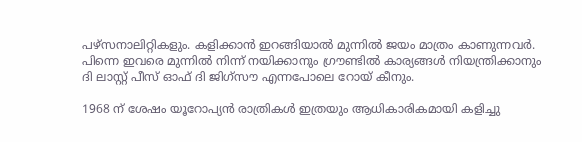പഴ്സനാലിറ്റികളും. കളിക്കാൻ ഇറങ്ങിയാൽ മുന്നിൽ ജയം മാത്രം കാണുന്നവർ. പിന്നെ ഇവരെ മുന്നിൽ നിന്ന് നയിക്കാനും ഗ്രൗണ്ടിൽ കാര്യങ്ങൾ നിയന്ത്രിക്കാനും ദി ലാസ്റ്റ് പീസ് ഓഫ് ദി ജിഗ്‌സൗ എന്നപോലെ റോയ് കീനും.

1968 ന് ശേഷം യൂറോപ്യൻ രാത്രികൾ ഇത്രയും ആധികാരികമായി കളിച്ചു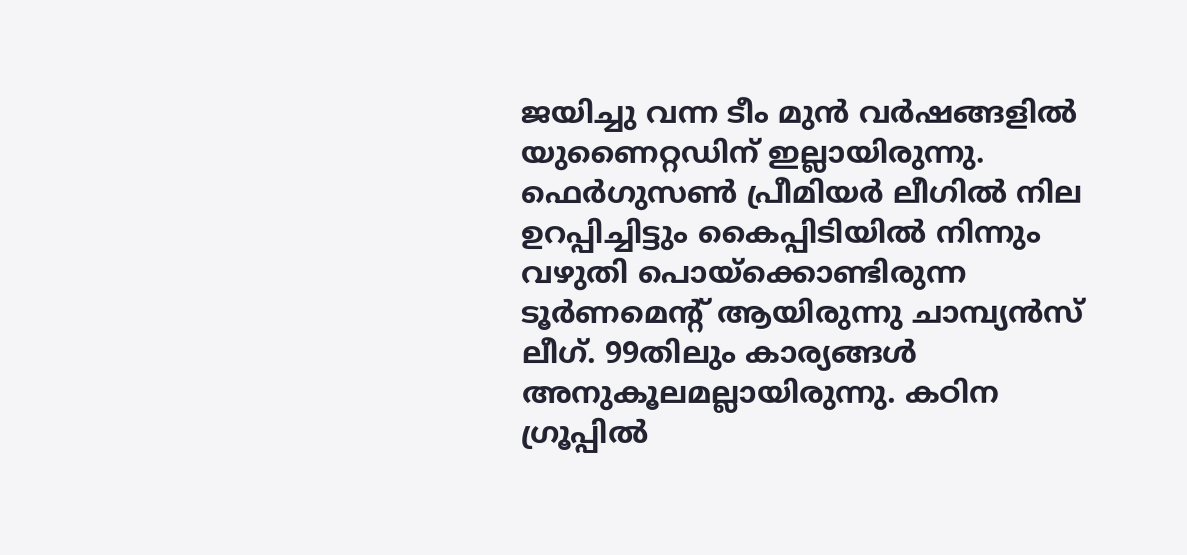ജയിച്ചു വന്ന ടീം മുൻ വർഷങ്ങളിൽ യുണൈറ്റഡിന് ഇല്ലായിരുന്നു. ഫെർഗുസൺ പ്രീമിയർ ലീഗിൽ നില ഉറപ്പിച്ചിട്ടും കൈപ്പിടിയിൽ നിന്നും വഴുതി പൊയ്ക്കൊണ്ടിരുന്ന ടൂർണമെന്റ് ആയിരുന്നു ചാമ്പ്യൻസ് ലീഗ്. 99തിലും കാര്യങ്ങൾ അനുകൂലമല്ലായിരുന്നു. കഠിന ഗ്രൂപ്പിൽ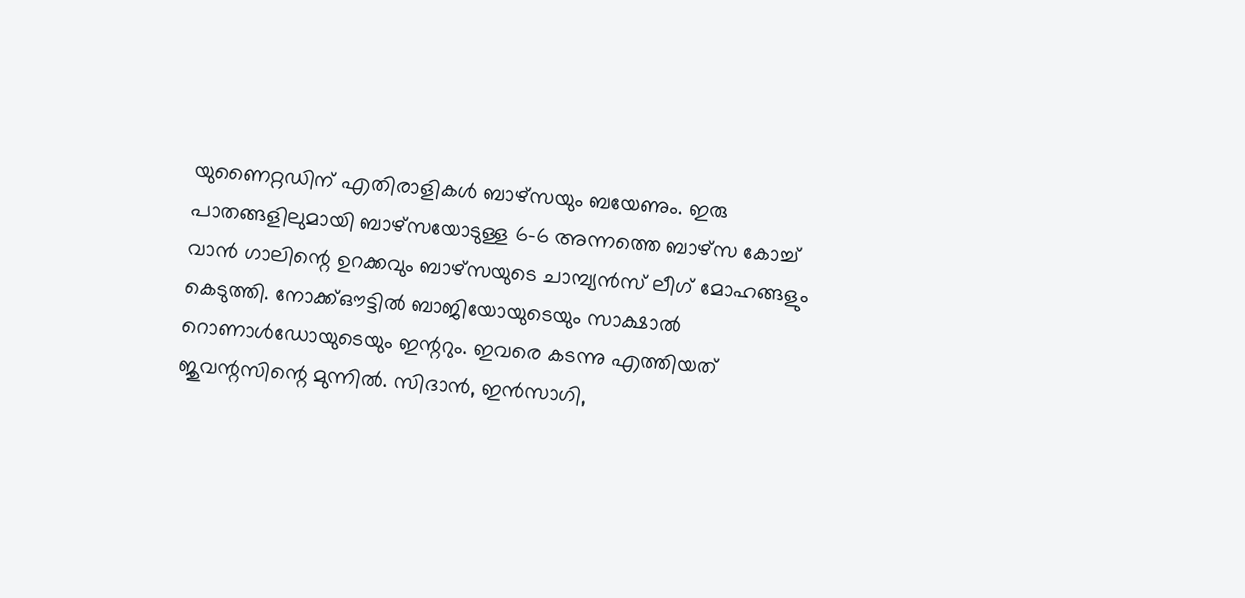യുണൈറ്റഡിന് എതിരാളികൾ ബാഴ്സയും ബയേണും. ഇരു പാതങ്ങളിലുമായി ബാഴ്സയോടുള്ള 6-6 അന്നത്തെ ബാഴ്സ കോച്ച് വാൻ ഗാലിന്റെ ഉറക്കവും ബാഴ്സയുടെ ചാമ്പ്യൻസ് ലീഗ് മോഹങ്ങളും കെടുത്തി. നോക്ക്ഔട്ടിൽ ബാജിയോയുടെയും സാക്ഷാൽ റൊണാൾഡോയുടെയും ഇന്ററും. ഇവരെ കടന്നു എത്തിയത് ജുവന്റസിന്റെ മുന്നിൽ. സിദാൻ, ഇൻസാഗി,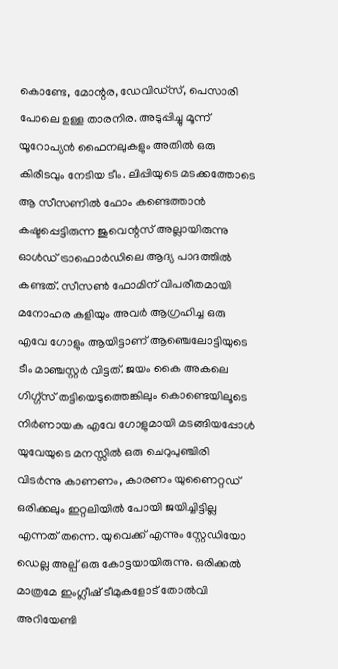കൊണ്ടേ, മോന്റര, ഡേവിഡ്‌സ്, പെസാരി പോലെ ഉള്ള താരനിര. അടുപ്പിച്ചു മൂന്ന് യൂറോപ്യൻ ഫൈനലുകളും അതിൽ ഒരു കിരീടവും നേടിയ ടീം. ലിപ്പിയുടെ മടക്കത്തോടെ ആ സീസണിൽ ഫോം കണ്ടെത്താൻ കഷ്ടപ്പെട്ടിരുന്ന ജുവെന്റസ് അല്ലായിരുന്നു ഓൾഡ് ട്രാഫൊർഡിലെ ആദ്യ പാദത്തിൽ കണ്ടത്. സീസൺ ഫോമിന് വിപരീതമായി മനോഹര കളിയും അവർ ആഗ്രഹിച്ച ഒരു എവേ ഗോളും ആയിട്ടാണ് ആഞ്ചെലോട്ടിയുടെ ടീം മാഞ്ചസ്റ്റർ വിട്ടത്. ജയം കൈ അകലെ ഗിഗ്ഗ്‌സ് തട്ടിയെടുത്തെങ്കിലും കൊണ്ടെയിലൂടെ നിർണായക എവേ ഗോളുമായി മടങ്ങിയപ്പോൾ യുവേയുടെ മനസ്സിൽ ഒരു ചെറുപുഞ്ചിരി വിടർന്നു കാണണം, കാരണം യുണൈറ്റഡ് ഒരിക്കലും ഇറ്റലിയിൽ പോയി ജയിച്ചിട്ടില്ല എന്നത് തന്നെ. യുവെക്ക് എന്നും സ്റ്റേഡിയോ ഡെല്ല അല്പ് ഒരു കോട്ടയായിരുന്നു. ഒരിക്കൽ മാത്രമേ ഇംഗ്ലീഷ് ടീമുകളോട് തോൽവി അറിയേണ്ടി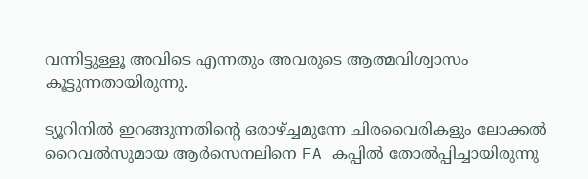വന്നിട്ടുള്ളൂ അവിടെ എന്നതും അവരുടെ ആത്മവിശ്വാസം കൂട്ടുന്നതായിരുന്നു.

ട്യൂറിനിൽ ഇറങ്ങുന്നതിന്റെ ഒരാഴ്ച്ചമുന്നേ ചിരവൈരികളും ലോക്കൽ റൈവൽസുമായ ആർസെനലിനെ FA കപ്പിൽ തോൽപ്പിച്ചായിരുന്നു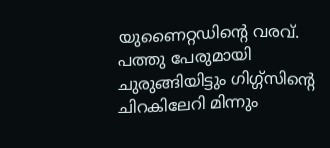യുണൈറ്റഡിന്റെ വരവ്. പത്തു പേരുമായി ചുരുങ്ങിയിട്ടും ഗിഗ്ഗ്സിന്റെ ചിറകിലേറി മിന്നും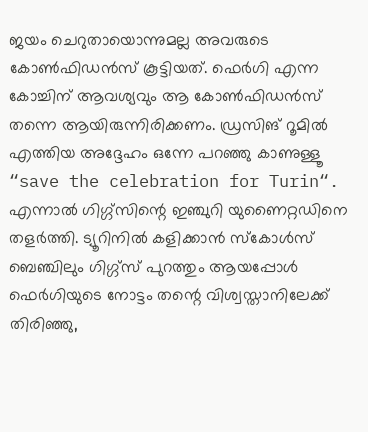ജയം ചെറുതായൊന്നുമല്ല അവരുടെ കോൺഫിഡൻസ് കൂട്ടിയത്. ഫെർഗി എന്ന കോച്ചിന് ആവശ്യവും ആ കോൺഫിഡൻസ് തന്നെ ആയിരുന്നിരിക്കണം. ഡ്രസിങ് റൂമിൽ എത്തിയ അദ്ദേഹം ഒന്നേ പറഞ്ഞു കാണുള്ളൂ “save the celebration for Turin“. എന്നാൽ ഗിഗ്ഗ്സിന്റെ ഇഞ്ചുറി യുണൈറ്റഡിനെ തളർത്തി. ട്യൂറിനിൽ കളിക്കാൻ സ്കോൾസ് ബെഞ്ചിലും ഗിഗ്ഗ്‌സ് പുറത്തും ആയപ്പോൾ ഫെർഗിയുടെ നോട്ടം തന്റെ വിശ്വസ്താനിലേക്ക് തിരിഞ്ഞു,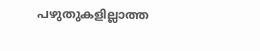പഴുതുകളില്ലാത്ത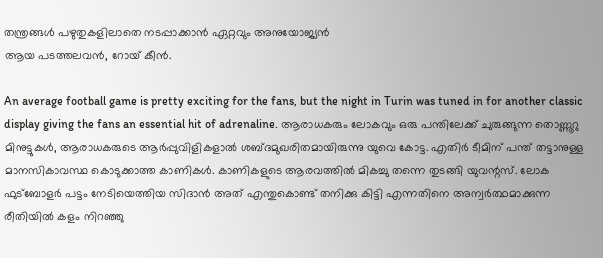തന്ത്രങ്ങൾ പഴുതുകളിലാതെ നടപ്പാക്കാൻ ഏറ്റവും അനുയോജ്യൻ
ആയ പടത്തലവൻ, റോയ് കീൻ.

An average football game is pretty exciting for the fans, but the night in Turin was tuned in for another classic display giving the fans an essential hit of adrenaline. ആരാധകരും ലോകവും ഒരു പന്തിലേക്ക് ചുരുങ്ങുന്ന തൊണ്ണൂറു മിനുട്ടുകൾ, ആരാധകരുടെ ആർപ്പുവിളികളാൽ ശബ്ദമുഖരിതമായിരുന്നു യുവെ കോട്ട. എതിർ ടീമിന് പന്ത് തട്ടാനുള്ള മാനസികാവസ്ഥ കൊടുക്കാത്ത കാണികൾ. കാണികളുടെ ആരവത്തിൽ മികച്ചു തന്നെ തുടങ്ങി യുവന്റസ്. ലോക ഫുട്ബോളർ പട്ടം നേടിയെത്തിയ സിദാൻ അത് എന്തുകൊണ്ട് തനിക്കു കിട്ടി എന്നതിനെ അന്വർത്ഥമാക്കുന്ന രീതിയിൽ കളം നിറഞ്ഞു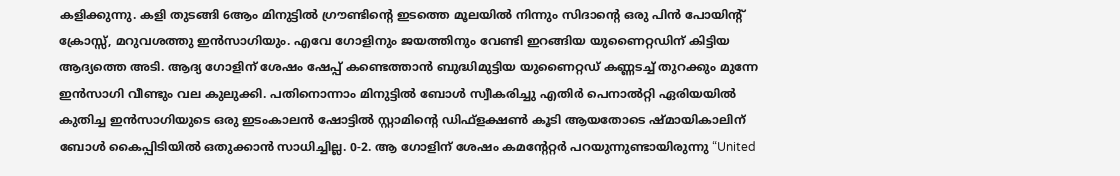കളിക്കുന്നു. കളി തുടങ്ങി 6ആം മിനുട്ടിൽ ഗ്രൗണ്ടിന്റെ ഇടത്തെ മൂലയിൽ നിന്നും സിദാന്റെ ഒരു പിൻ പോയിന്റ് ക്രോസ്സ്, മറുവശത്തു ഇൻസാഗിയും. എവേ ഗോളിനും ജയത്തിനും വേണ്ടി ഇറങ്ങിയ യുണൈറ്റഡിന് കിട്ടിയ ആദ്യത്തെ അടി. ആദ്യ ഗോളിന് ശേഷം ഷേപ്പ് കണ്ടെത്താൻ ബുദ്ധിമുട്ടിയ യുണൈറ്റഡ് കണ്ണടച്ച് തുറക്കും മുന്നേ ഇൻസാഗി വീണ്ടും വല കുലുക്കി. പതിനൊന്നാം മിനുട്ടിൽ ബോൾ സ്വീകരിച്ചു എതിർ പെനാൽറ്റി ഏരിയയിൽ കുതിച്ച ഇൻസാഗിയുടെ ഒരു ഇടംകാലൻ ഷോട്ടിൽ സ്റ്റാമിന്റെ ഡിഫ്ളക്ഷൺ കൂടി ആയതോടെ ഷ്മായികാലിന് ബോൾ കൈപ്പിടിയിൽ ഒതുക്കാൻ സാധിച്ചില്ല. 0-2. ആ ഗോളിന് ശേഷം കമന്റേറ്റർ പറയുന്നുണ്ടായിരുന്നു “United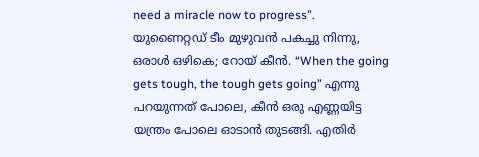need a miracle now to progress”. യുണൈറ്റഡ് ടീം മുഴുവൻ പകച്ചു നിന്നു, ഒരാൾ ഒഴികെ; റോയ് കീൻ. “When the going gets tough, the tough gets going” എന്നു പറയുന്നത് പോലെ, കീൻ ഒരു എണ്ണയിട്ട യന്ത്രം പോലെ ഓടാൻ തുടങ്ങി. എതിർ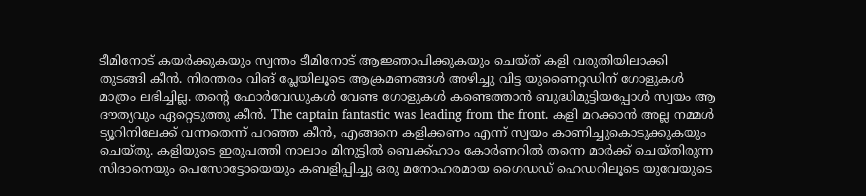ടീമിനോട് കയർക്കുകയും സ്വന്തം ടീമിനോട് ആജ്ഞാപിക്കുകയും ചെയ്ത് കളി വരുതിയിലാക്കി തുടങ്ങി കീൻ. നിരന്തരം വിങ് പ്ലേയിലൂടെ ആക്രമണങ്ങൾ അഴിച്ചു വിട്ട യുണൈറ്റഡിന് ഗോളുകൾ മാത്രം ലഭിച്ചില്ല. തന്റെ ഫോർവേഡുകൾ വേണ്ട ഗോളുകൾ കണ്ടെത്താൻ ബുദ്ധിമുട്ടിയപ്പോൾ സ്വയം ആ ദൗത്യവും ഏറ്റെടുത്തു കീൻ. The captain fantastic was leading from the front. കളി മറക്കാൻ അല്ല നമ്മൾ ട്യൂറിനിലേക്ക് വന്നതെന്ന് പറഞ്ഞ കീൻ, എങ്ങനെ കളിക്കണം എന്ന് സ്വയം കാണിച്ചുകൊടുക്കുകയും ചെയ്തു. കളിയുടെ ഇരുപത്തി നാലാം മിനുട്ടിൽ ബെക്ക്ഹാം കോർണറിൽ തന്നെ മാർക്ക് ചെയ്തിരുന്ന സിദാനെയും പെസോട്ടോയെയും കബളിപ്പിച്ചു ഒരു മനോഹരമായ ഗൈഡഡ് ഹെഡറിലൂടെ യുവേയുടെ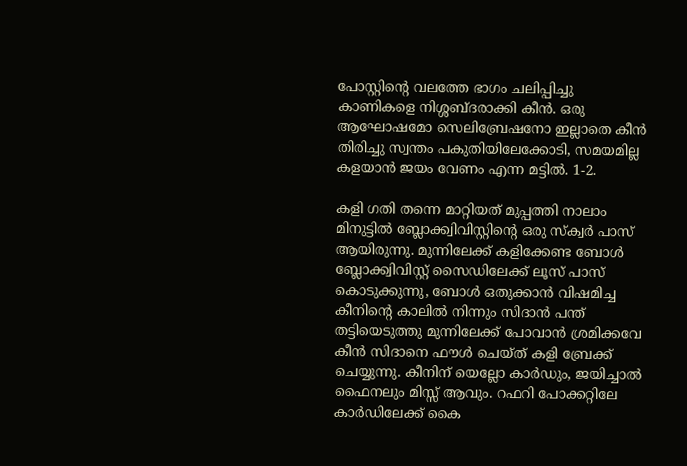പോസ്റ്റിന്റെ വലത്തേ ഭാഗം ചലിപ്പിച്ചു കാണികളെ നിശ്ശബ്ദരാക്കി കീൻ. ഒരു ആഘോഷമോ സെലിബ്രേഷനോ ഇല്ലാതെ കീൻ തിരിച്ചു സ്വന്തം പകുതിയിലേക്കോടി, സമയമില്ല കളയാൻ ജയം വേണം എന്ന മട്ടിൽ. 1-2.

കളി ഗതി തന്നെ മാറ്റിയത് മുപ്പത്തി നാലാം മിനുട്ടിൽ ബ്ലോക്ക്വിവിസ്റ്റിന്റെ ഒരു സ്‌ക്വർ പാസ് ആയിരുന്നു. മുന്നിലേക്ക് കളിക്കേണ്ട ബോൾ ബ്ലോക്ക്വിവിസ്റ്റ്‌ സൈഡിലേക്ക് ലൂസ് പാസ് കൊടുക്കുന്നു, ബോൾ ഒതുക്കാൻ വിഷമിച്ച കീനിന്റെ കാലിൽ നിന്നും സിദാൻ പന്ത് തട്ടിയെടുത്തു മുന്നിലേക്ക് പോവാൻ ശ്രമിക്കവേ കീൻ സിദാനെ ഫൗൾ ചെയ്ത് കളി ബ്രേക്ക് ചെയ്യുന്നു. കീനിന് യെല്ലോ കാർഡും, ജയിച്ചാൽ ഫൈനലും മിസ്സ് ആവും. റഫറി പോക്കറ്റിലേ കാർഡിലേക്ക് കൈ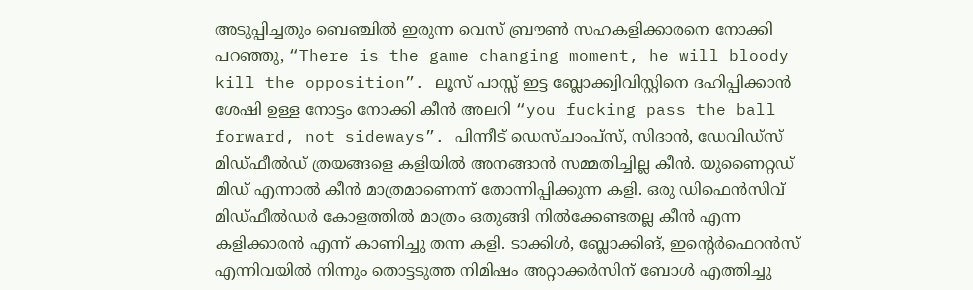അടുപ്പിച്ചതും ബെഞ്ചിൽ ഇരുന്ന വെസ് ബ്രൗൺ സഹകളിക്കാരനെ നോക്കി പറഞ്ഞു, “There is the game changing moment, he will bloody kill the opposition”. ലൂസ് പാസ്സ് ഇട്ട ബ്ലോക്ക്വിവിസ്റ്റിനെ ദഹിപ്പിക്കാൻ ശേഷി ഉള്ള നോട്ടം നോക്കി കീൻ അലറി “you fucking pass the ball forward, not sideways”. പിന്നീട് ഡെസ്ചാംപ്സ്, സിദാൻ, ഡേവിഡ്‌സ് മിഡ്‌ഫീൽഡ് ത്രയങ്ങളെ കളിയിൽ അനങ്ങാൻ സമ്മതിച്ചില്ല കീൻ. യുണൈറ്റഡ് മിഡ് എന്നാൽ കീൻ മാത്രമാണെന്ന് തോന്നിപ്പിക്കുന്ന കളി. ഒരു ഡിഫെൻസിവ് മിഡ്‌ഫീൽഡർ കോളത്തിൽ മാത്രം ഒതുങ്ങി നിൽക്കേണ്ടതല്ല കീൻ എന്ന കളിക്കാരൻ എന്ന് കാണിച്ചു തന്ന കളി. ടാക്കിൾ, ബ്ലോക്കിങ്, ഇന്റെർഫെറൻസ് എന്നിവയിൽ നിന്നും തൊട്ടടുത്ത നിമിഷം അറ്റാക്കർസിന് ബോൾ എത്തിച്ചു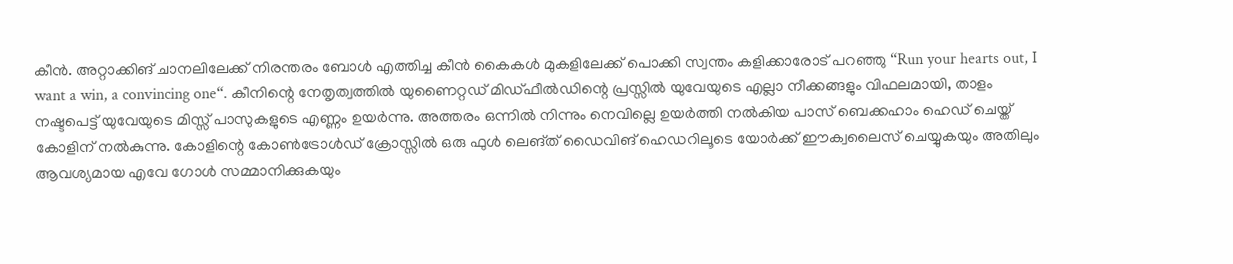കീൻ. അറ്റാക്കിങ് ചാനലിലേക്ക് നിരന്തരം ബോൾ എത്തിച്ച കീൻ കൈകൾ മുകളിലേക്ക് പൊക്കി സ്വന്തം കളിക്കാരോട് പറഞ്ഞു “Run your hearts out, I want a win, a convincing one“. കീനിന്റെ നേതൃത്വത്തിൽ യുണൈറ്റഡ് മിഡ്‌ഫീൽഡിന്റെ പ്രസ്സിൽ യുവേയുടെ എല്ലാ നീക്കങ്ങളും വിഫലമായി, താളം നഷ്ടപെട്ട് യുവേയുടെ മിസ്സ് പാസുകളുടെ എണ്ണം ഉയർന്നു. അത്തരം ഒന്നിൽ നിന്നും നെവില്ലെ ഉയർത്തി നൽകിയ പാസ് ബെക്കഹാം ഹെഡ് ചെയ്ത് കോളിന് നൽകുന്നു. കോളിന്റെ കോൺട്രോൾഡ് ക്രോസ്സിൽ ഒരു ഫുൾ ലെങ്ത് ഡൈവിങ് ഹെഡറിലൂടെ യോർക്ക് ഈക്വലൈസ് ചെയ്യുകയും അതിലും ആവശ്യമായ എവേ ഗോൾ സമ്മാനിക്കുകയും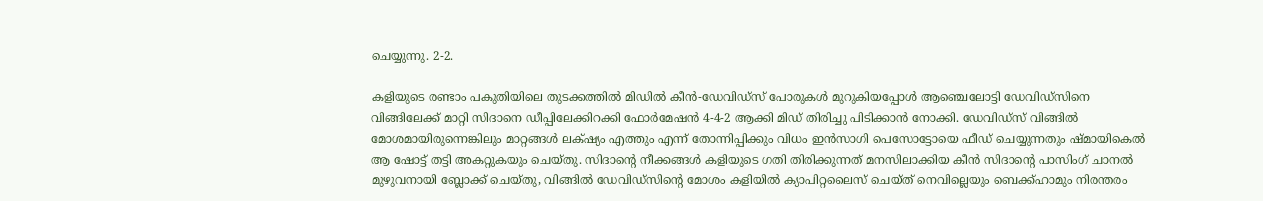ചെയ്യുന്നു. 2-2.

കളിയുടെ രണ്ടാം പകുതിയിലെ തുടക്കത്തിൽ മിഡിൽ കീൻ-ഡേവിഡ്‌സ് പോരുകൾ മുറുകിയപ്പോൾ ആഞ്ചെലോട്ടി ഡേവിഡ്‌സിനെ വിങ്ങിലേക്ക് മാറ്റി സിദാനെ ഡീപ്പിലേക്കിറക്കി ഫോർമേഷൻ 4-4-2 ആക്കി മിഡ് തിരിച്ചു പിടിക്കാൻ നോക്കി. ഡേവിഡ്സ് വിങ്ങിൽ മോശമായിരുന്നെങ്കിലും മാറ്റങ്ങൾ ലക്‌ഷ്യം എത്തും എന്ന് തോന്നിപ്പിക്കും വിധം ഇൻസാഗി പെസോട്ടോയെ ഫീഡ് ചെയ്യുന്നതും ഷ്മായികെൽ ആ ഷോട്ട് തട്ടി അകറ്റുകയും ചെയ്തു. സിദാന്റെ നീക്കങ്ങൾ കളിയുടെ ഗതി തിരിക്കുന്നത് മനസിലാക്കിയ കീൻ സിദാന്റെ പാസിംഗ് ചാനൽ മുഴുവനായി ബ്ലോക്ക് ചെയ്തു, വിങ്ങിൽ ഡേവിഡ്‌സിന്റെ മോശം കളിയിൽ ക്യാപിറ്റലൈസ് ചെയ്ത് നെവില്ലെയും ബെക്ക്ഹാമും നിരന്തരം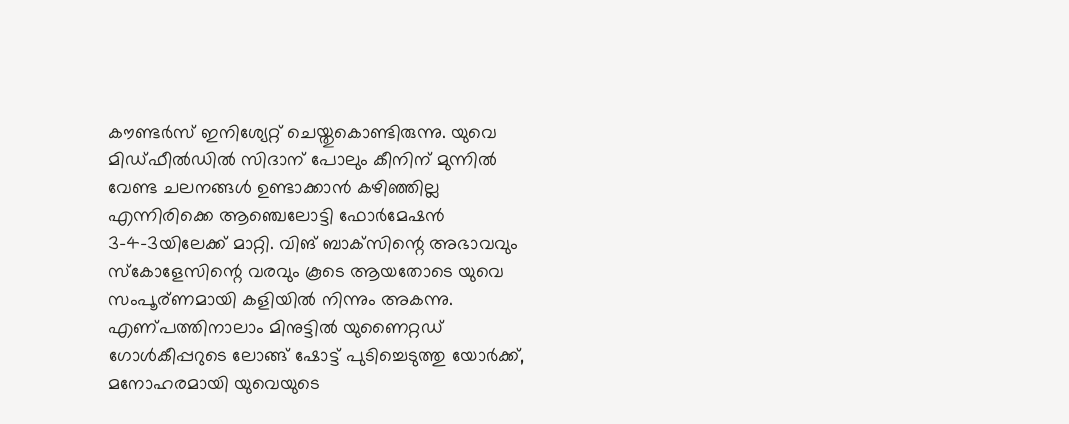കൗണ്ടർസ് ഇനിശ്യേറ്റ്‌ ചെയ്തുകൊണ്ടിരുന്നു. യുവെ മിഡ്‌ഫീൽഡിൽ സിദാന് പോലും കീനിന് മുന്നിൽ വേണ്ട ചലനങ്ങൾ ഉണ്ടാക്കാൻ കഴിഞ്ഞില്ല എന്നിരിക്കെ ആഞ്ചെലോട്ടി ഫോർമേഷൻ 3-4-3യിലേക്ക് മാറ്റി. വിങ്‌ ബാക്‌സിന്റെ അഭാവവും സ്കോളേസിന്റെ വരവും കൂടെ ആയതോടെ യുവെ സംപൂര്ണമായി കളിയിൽ നിന്നും അകന്നു. എണ്പത്തിനാലാം മിനുട്ടിൽ യുണൈറ്റഡ് ഗോൾകീപ്പറുടെ ലോങ്ങ് ഷോട്ട് പുടിച്ചെടുത്തു യോർക്ക്, മനോഹരമായി യുവെയുടെ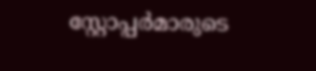സ്റ്റോപ്പർമാരുടെ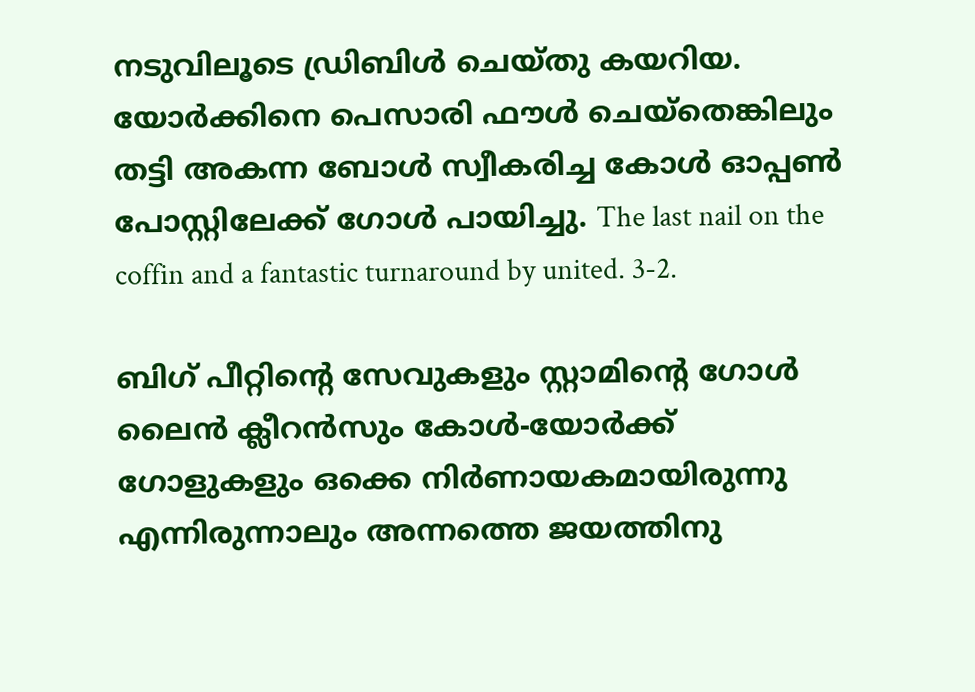നടുവിലൂടെ ഡ്രിബിൾ ചെയ്തു കയറിയ. യോർക്കിനെ പെസാരി ഫൗൾ ചെയ്‌തെങ്കിലും തട്ടി അകന്ന ബോൾ സ്വീകരിച്ച കോൾ ഓപ്പൺ പോസ്റ്റിലേക്ക് ഗോൾ പായിച്ചു. The last nail on the coffin and a fantastic turnaround by united. 3-2.

ബിഗ് പീറ്റിന്റെ സേവുകളും സ്റ്റാമിന്റെ ഗോൾ ലൈൻ ക്ലീറൻസും കോൾ-യോർക്ക് ഗോളുകളും ഒക്കെ നിർണായകമായിരുന്നു എന്നിരുന്നാലും അന്നത്തെ ജയത്തിനു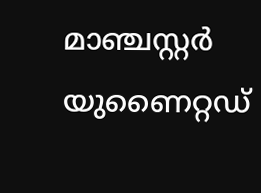മാഞ്ചസ്റ്റർ യുണൈറ്റഡ്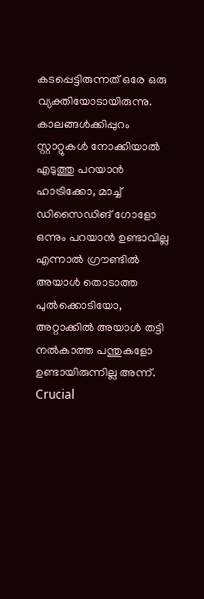കടപ്പെട്ടിരുന്നത് ഒരേ ഒരു വ്യക്തിയോടായിരുന്നു. കാലങ്ങൾക്കിപ്പുറം സ്റ്റാറ്റുകൾ നോക്കിയാൽ എടുത്തു പറയാൻ ഹാട്രിക്കോ, മാച്ച് ഡിസൈഡിങ് ഗോളോ ഒന്നും പറയാൻ ഉണ്ടാവില്ല എന്നാൽ ഗ്രൗണ്ടിൽ അയാൾ തൊടാത്ത പുൽക്കൊടിയോ, അറ്റാക്കിൽ അയാൾ തട്ടി നൽകാത്ത പന്തുകളോ ഉണ്ടായിരുന്നില്ല അന്ന്. Crucial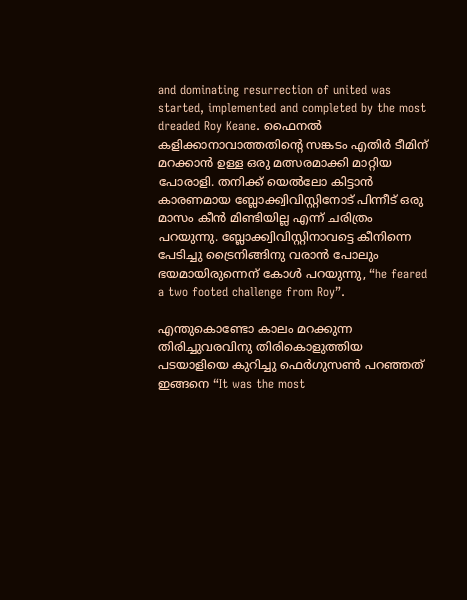and dominating resurrection of united was started, implemented and completed by the most dreaded Roy Keane. ഫൈനൽ കളിക്കാനാവാത്തതിന്റെ സങ്കടം എതിർ ടീമിന് മറക്കാൻ ഉള്ള ഒരു മത്സരമാക്കി മാറ്റിയ പോരാളി. തനിക്ക് യെൽലോ കിട്ടാൻ കാരണമായ ബ്ലോക്ക്വിവിസ്റ്റിനോട് പിന്നീട് ഒരു മാസം കീൻ മിണ്ടിയില്ല എന്ന് ചരിത്രം പറയുന്നു. ബ്ലോക്ക്വിവിസ്റ്റിനാവട്ടെ കീനിന്നെ പേടിച്ചു ട്രൈനിങ്ങിനു വരാൻ പോലും ഭയമായിരുന്നെന് കോൾ പറയുന്നു, “he feared a two footed challenge from Roy”.

എന്തുകൊണ്ടോ കാലം മറക്കുന്ന തിരിച്ചുവരവിനു തിരികൊളുത്തിയ പടയാളിയെ കുറിച്ചു ഫെർഗുസൺ പറഞ്ഞത് ഇങ്ങനെ “It was the most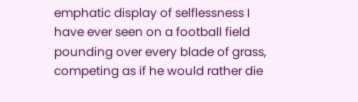emphatic display of selflessness I have ever seen on a football field pounding over every blade of grass, competing as if he would rather die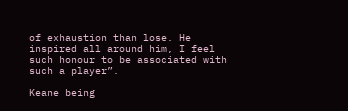of exhaustion than lose. He inspired all around him, I feel such honour to be associated with such a player”.

Keane being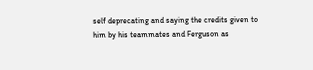self deprecating and saying the credits given to him by his teammates and Ferguson as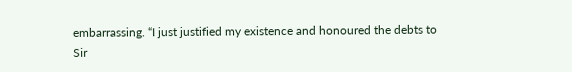embarrassing. “I just justified my existence and honoured the debts to Sir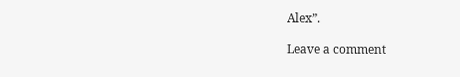Alex”.

Leave a comment